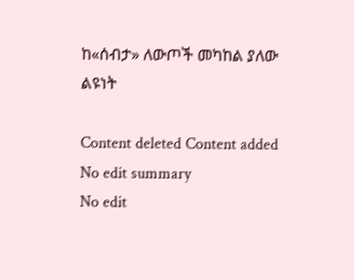ከ«ሰብታ» ለውጦች መካከል ያለው ልዩነት

Content deleted Content added
No edit summary
No edit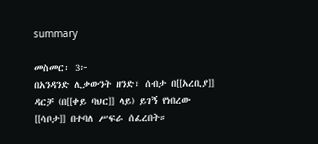summary

መስመር፡ 3፦
በአንዳንድ ሊቃውንት ዘንድ፣ ሰብታ በ[[አረቢያ]] ዳርቻ (በ[[ቀይ ባህር]] ላይ) ይገኝ የነበረው [[ሳቦታ]] በተባለ ሥፍራ ሰፈረበት።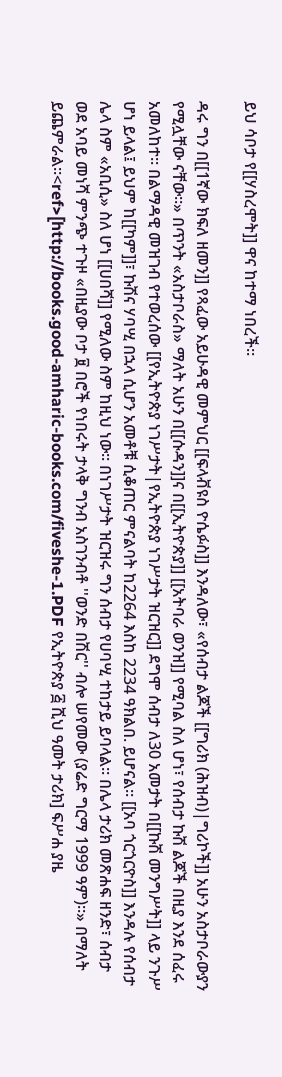ይህ ሳቦታ የ[[ሃስረሞት]] ዋና ከተማ ነበረች።

ዳሩ ግን በ[[1ኛው ክፍለ ዘመን]] የጻፈው አይሁዳዊ መምህር [[ፍላቭዩስ ዮሴፉስ]] እንዳለው፣ «የሰብታ ልጆች [[ግሪክ (ሕዝብ)|ግሪኮች]] አሁን አስታቦራውያን የሚሏቸው ናቸው።» በጥንት «አስታቦራስ» ማለት አሁን በ[[ሱዳን]]ና በ[[ኢትዮጵያ]] [[አትባራ ወንዝ]] የሚባል ስለ ሆነ፣ የሰብታ ኩሽ ልጆች በዚያ እንደ ሰፈሩ አመለከተ። በልማዳዊ መዝገብ የተወረሰው [[የኢትዮጵያ ነገሥታት|የኢትዮጵያ ነገሥታት ዝርዝር]] ደግሞ ሰብታ ለ30 አመታት በ[[ኩሽ መንግሥት]] ላይ ንጉሥ ሆነ ይላል፤ ይህም ከ[[ካም]]፣ ኩሽና ሃባሢ በኋላ ሲሆን አመቶቹ ሲቆጠር ምናልባት ከ2264 እስከ 2234 ዓክልበ. ይሆናል። [[አባ ጎርጎርዮስ]] እንዳሉ የሰብታ ሌላ ስም «አቢሲ» ስለ ሆነ [[ሀበሻ]] የሚለው ስም ከዚህ ነው። በነገሥታት ዝርዝሩ ግን ሰብታ የሀባሢ ተከታይ ይባላል። በሌላ ታሪክ መጽሐፍ ዘንድ፣ ሰብታ ወደ አባይ መነሻ ምንጭ ተጉዞ «በዚያው ቦታ ፱ በሮች የነበሩት ታላቅ ግንብ አስገንብቶ ''ወንድ በሽር'' ብሎ ሠየመው (ያሬድ ግርማ 1999 ዓም)።» በማለት ይጨምራል።<ref>[http://books.good-amharic-books.com/fiveshe-1.PDF የኢትዮጵያ ፭ ሺህ ዓመት ታሪክ] ፍሥሐ ያዜ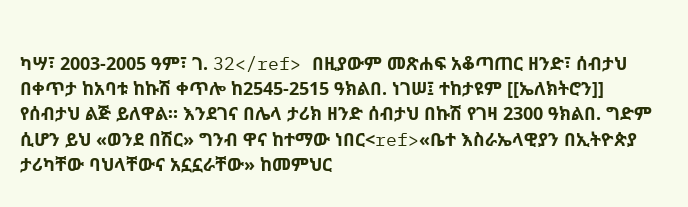ካሣ፣ 2003-2005 ዓም፣ ገ. 32</ref> በዚያውም መጽሐፍ አቆጣጠር ዘንድ፣ ሰብታህ በቀጥታ ከአባቱ ከኩሽ ቀጥሎ ከ2545-2515 ዓክልበ. ነገሠ፤ ተከታዩም [[ኤለክትሮን]] የሰብታህ ልጅ ይለዋል። እንደገና በሌላ ታሪክ ዘንድ ሰብታህ በኩሽ የገዛ 2300 ዓክልበ. ግድም ሲሆን ይህ «ወንደ በሽር» ግንብ ዋና ከተማው ነበር<ref>«ቤተ እስራኤላዊያን በኢትዮጵያ ታሪካቸው ባህላቸውና አኗኗራቸው» ከመምህር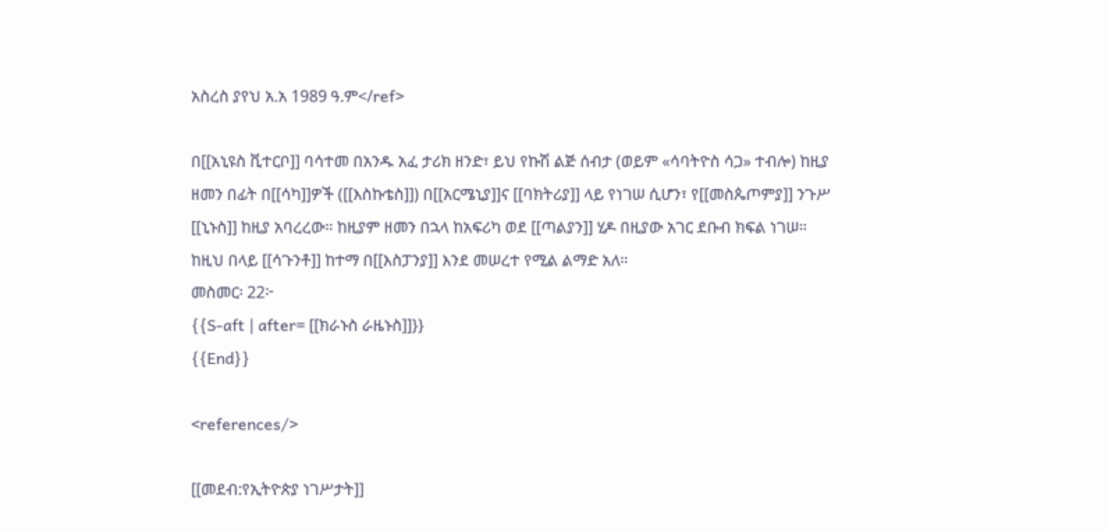አስረስ ያየህ አ.አ 1989 ዓ.ም</ref>

በ[[አኒዩስ ቪተርቦ]] ባሳተመ በአንዱ አፈ ታሪክ ዘንድ፣ ይህ የኩሽ ልጅ ሰብታ (ወይም «ሳባትዮስ ሳጋ» ተብሎ) ከዚያ ዘመን በፊት በ[[ሳካ]]ዎች ([[እስኩቴስ]]) በ[[አርሜኒያ]]ና [[ባክትሪያ]] ላይ የነገሠ ሲሆን፣ የ[[መስጴጦምያ]] ንጉሥ [[ኒኑስ]] ከዚያ አባረረው። ከዚያም ዘመን በኋላ ከአፍሪካ ወደ [[ጣልያን]] ሂዶ በዚያው አገር ደቡብ ክፍል ነገሠ። ከዚህ በላይ [[ሳጉንቶ]] ከተማ በ[[እስፓንያ]] እንደ መሠረተ የሚል ልማድ አለ።
መስመር፡ 22፦
{{S-aft | after= [[ክራኑስ ራዜኑስ]]}}
{{End}}

<references/>

[[መደብ:የኢትዮጵያ ነገሥታት]]